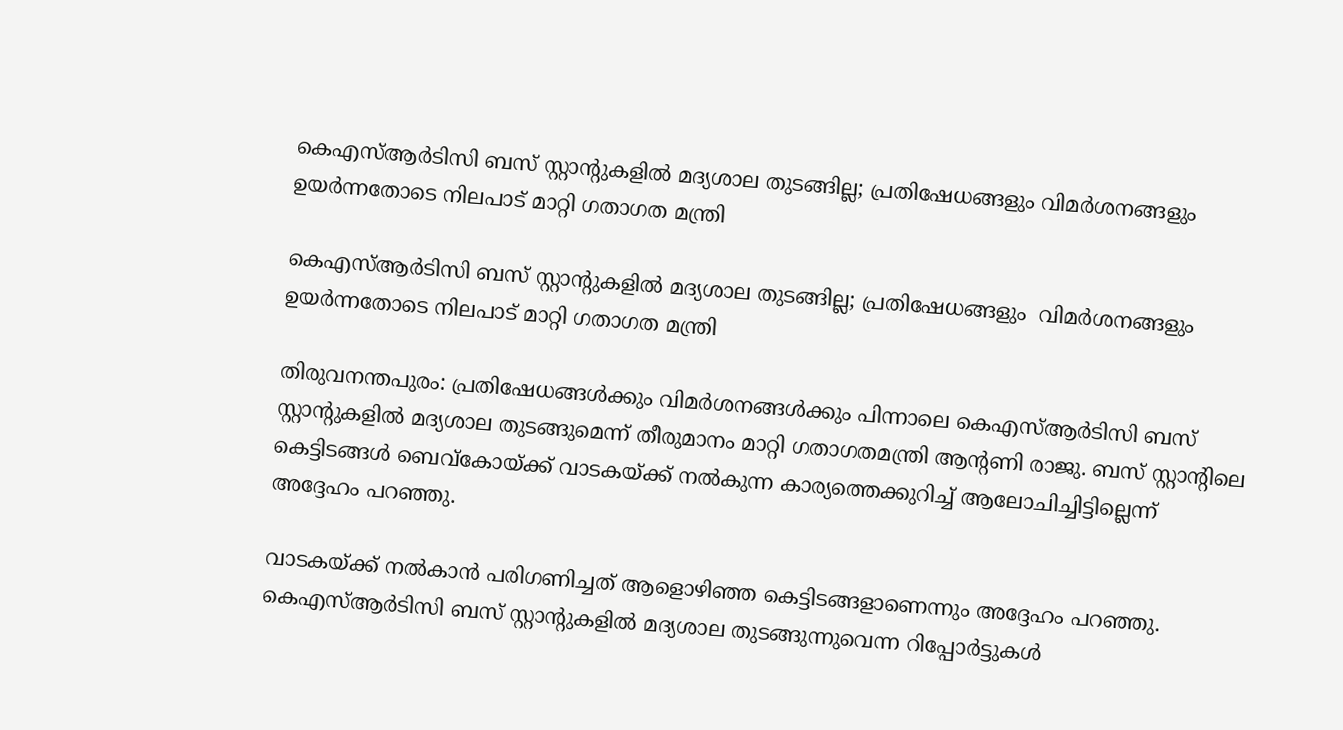കെഎസ്ആര്‍ടിസി ബസ് സ്റ്റാന്റുകളില്‍ മദ്യശാല തുടങ്ങില്ല; പ്രതിഷേധങ്ങളും വിമർശനങ്ങളും ഉയർന്നതോടെ നിലപാട് മാറ്റി ഗതാഗത മന്ത്രി

കെഎസ്ആര്‍ടിസി ബസ് സ്റ്റാന്റുകളില്‍ മദ്യശാല തുടങ്ങില്ല; പ്രതിഷേധങ്ങളും  വിമർശനങ്ങളും ഉയർന്നതോടെ നിലപാട് മാറ്റി ഗതാഗത മന്ത്രി

തിരുവനന്തപുരം: പ്രതിഷേധങ്ങൾക്കും വിമർശനങ്ങൾക്കും പിന്നാലെ കെഎസ്ആര്‍ടിസി ബസ് സ്റ്റാന്റുകളില്‍ മദ്യശാല തുടങ്ങുമെന്ന് തീരുമാനം മാറ്റി ഗതാഗതമന്ത്രി ആന്റണി രാജു. ബസ് സ്റ്റാന്റിലെ കെട്ടിടങ്ങള്‍ ബെവ്‌കോയ്ക്ക് വാടകയ്ക്ക് നല്‍കുന്ന കാര്യത്തെക്കുറിച്ച്‌ ആലോചിച്ചിട്ടില്ലെന്ന് അദ്ദേഹം പറഞ്ഞു.

വാടകയ്ക്ക് നല്‍കാന്‍ പരിഗണിച്ചത് ആളൊഴിഞ്ഞ കെട്ടിടങ്ങളാണെന്നും അദ്ദേഹം പറഞ്ഞു. കെഎസ്ആര്‍ടിസി ബസ് സ്റ്റാന്റുകളില്‍ മദ്യശാല തുടങ്ങുന്നുവെന്ന റിപ്പോര്‍ട്ടുകള്‍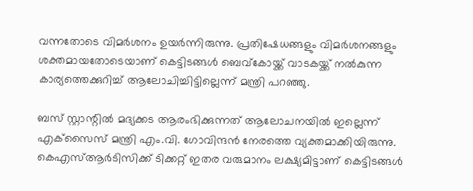വന്നതോടെ വിമര്‍ശനം ഉയര്‍ന്നിരുന്നു. പ്രതിഷേധങ്ങളും വിമർശനങ്ങളും ശക്തമായതോടെയാണ് കെട്ടിടങ്ങള്‍ ബെവ്‌കോയ്ക്ക് വാടകയ്ക്ക് നല്‍കുന്ന കാര്യത്തെക്കുറിച്ച്‌ ആലോചിച്ചിട്ടില്ലെന്ന് മന്ത്രി പറഞ്ഞു.

ബസ് സ്റ്റാന്റില്‍ മദ്യക്കട ആരംഭിക്കുന്നത് ആലോചനയില്‍ ഇല്ലെന്ന് എക്‌സൈസ് മന്ത്രി എം.വി. ഗോവിന്ദന്‍ നേരത്തെ വ്യക്തമാക്കിയിരുന്നു. കെഎസ്ആര്‍ടിസിക്ക് ടിക്കറ്റ് ഇതര വരുമാനം ലക്ഷ്യമിട്ടാണ് കെട്ടിടങ്ങള്‍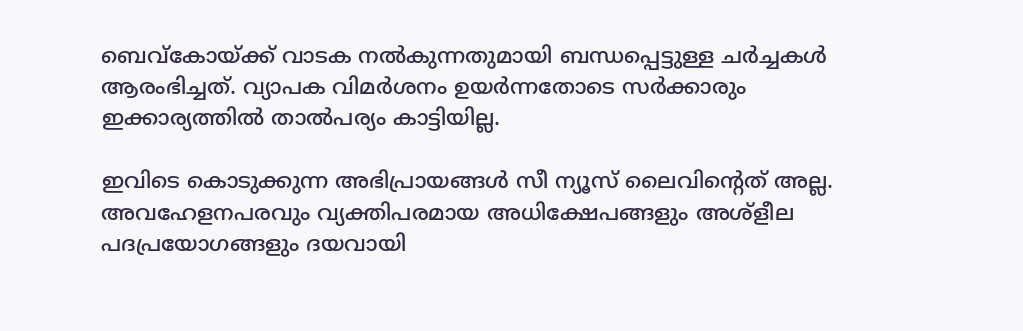ബെവ്‌കോയ്ക്ക് വാടക നല്‍കുന്നതുമായി ബന്ധപ്പെട്ടുള്ള ചര്‍ച്ചകള്‍ ആരംഭിച്ചത്. വ്യാപക വിമര്‍ശനം ഉയര്‍ന്നതോടെ സര്‍ക്കാരും ഇക്കാര്യത്തില്‍ താല്‍പര്യം കാട്ടിയില്ല.

ഇവിടെ കൊടുക്കുന്ന അഭിപ്രായങ്ങള്‍ സീ ന്യൂസ് ലൈവിന്റെത് അല്ല. അവഹേളനപരവും വ്യക്തിപരമായ അധിക്ഷേപങ്ങളും അശ്‌ളീല പദപ്രയോഗങ്ങളും ദയവായി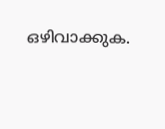ഒഴിവാക്കുക.